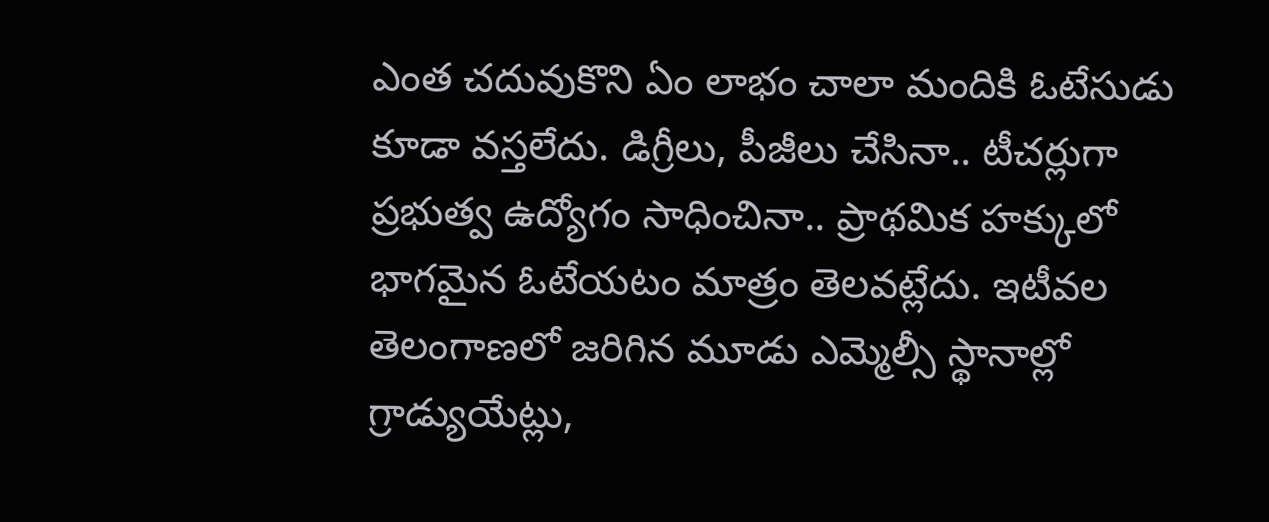ఎంత చదువుకొని ఏం లాభం చాలా మందికి ఓటేసుడు కూడా వస్తలేదు. డిగ్రీలు, పీజీలు చేసినా.. టీచర్లుగా ప్రభుత్వ ఉద్యోగం సాధించినా.. ప్రాథమిక హక్కులో భాగమైన ఓటేయటం మాత్రం తెలవట్లేదు. ఇటీవల తెలంగాణలో జరిగిన మూడు ఎమ్మెల్సీ స్థానాల్లో గ్రాడ్యుయేట్లు,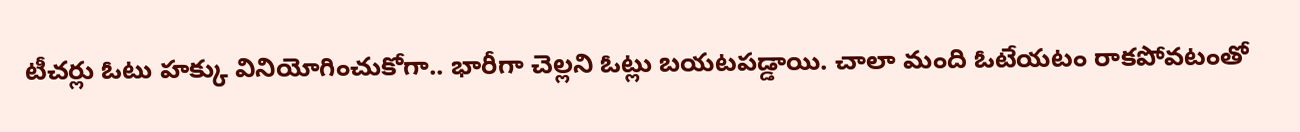టీచర్లు ఓటు హక్కు వినియోగించుకోగా.. భారీగా చెల్లని ఓట్లు బయటపడ్డాయి. చాలా మంది ఓటేయటం రాకపోవటంతో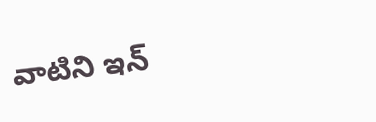వాటిని ఇన్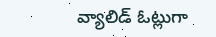వ్యాలిడ్ ఓట్లుగా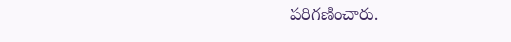పరిగణించారు.